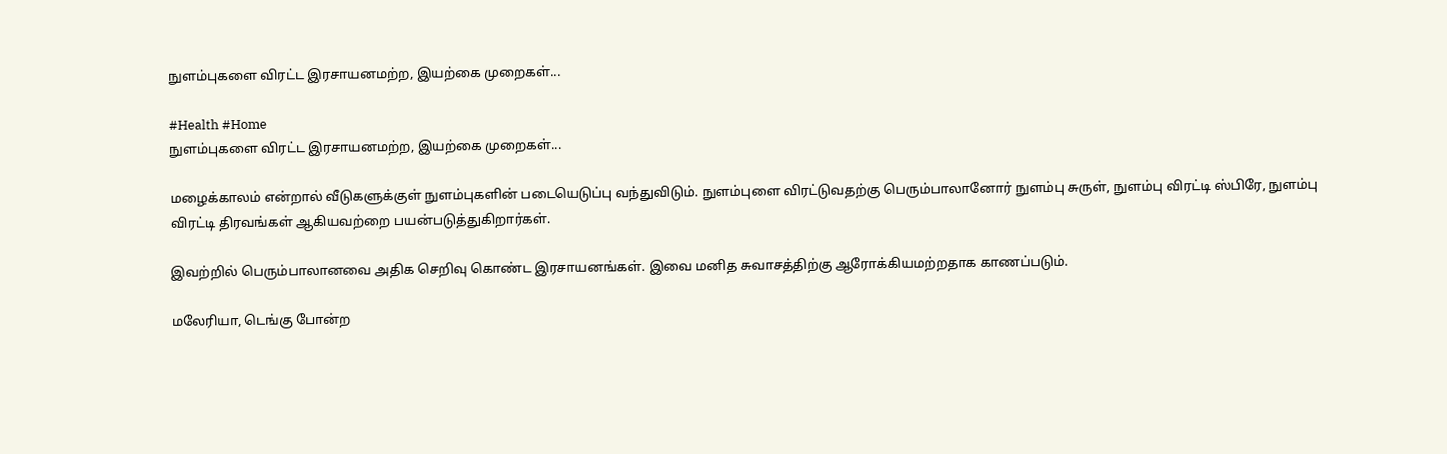நுளம்புகளை விரட்ட இரசாயனமற்ற, இயற்கை முறைகள்...

#Health #Home
நுளம்புகளை விரட்ட இரசாயனமற்ற, இயற்கை முறைகள்...

மழைக்காலம் என்றால் வீடுகளுக்குள் நுளம்புகளின் படையெடுப்பு வந்துவிடும். நுளம்புளை விரட்டுவதற்கு பெரும்பாலானோர் நுளம்பு சுருள், நுளம்பு விரட்டி ஸ்பிரே, நுளம்பு விரட்டி திரவங்கள் ஆகியவற்றை பயன்படுத்துகிறார்கள்.

இவற்றில் பெரும்பாலானவை அதிக செறிவு கொண்ட இரசாயனங்கள். இவை மனித சுவாசத்திற்கு ஆரோக்கியமற்றதாக காணப்படும்.

மலேரியா, டெங்கு போன்ற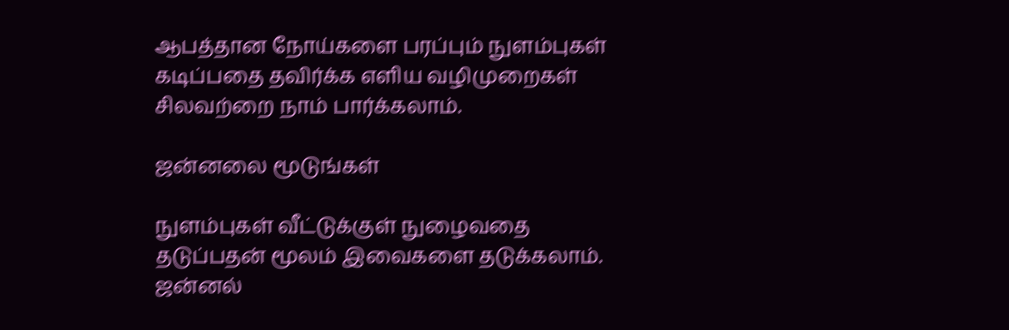ஆபத்தான நோய்களை பரப்பும் நுளம்புகள் கடிப்பதை தவிர்க்க எளிய வழிமுறைகள் சிலவற்றை நாம் பார்க்கலாம்.

ஜன்னலை மூடுங்கள்

நுளம்புகள் வீட்டுக்குள் நுழைவதை தடுப்பதன் மூலம் இவைகளை தடுக்கலாம்.  ஜன்னல்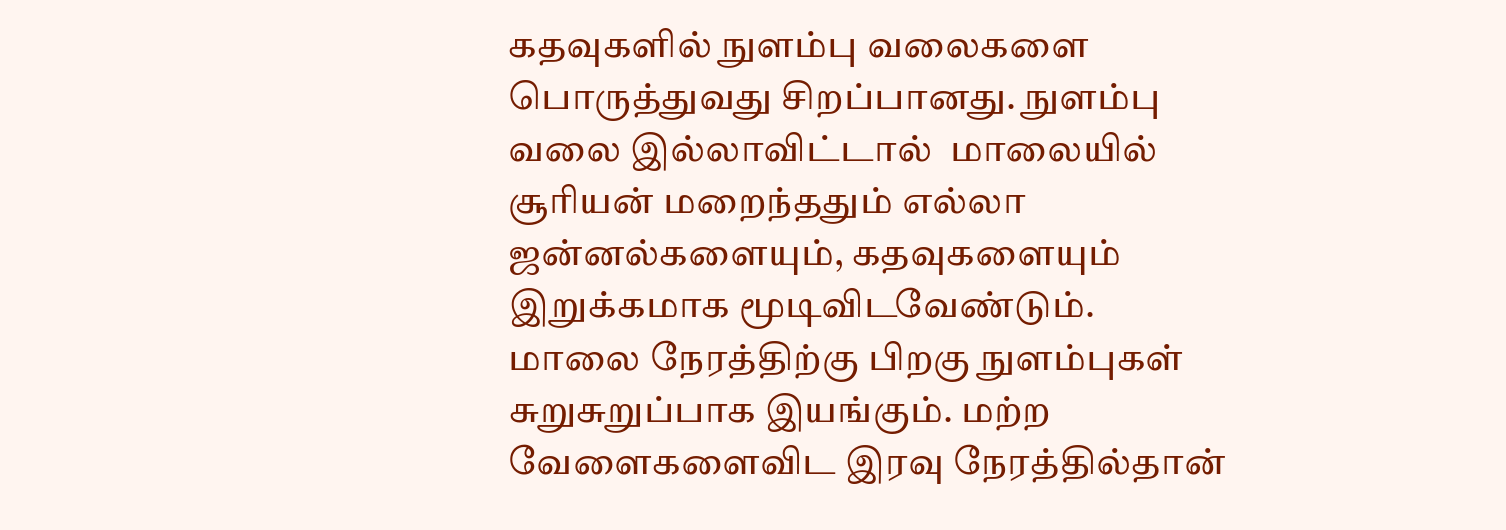கதவுகளில் நுளம்பு வலைகளை பொருத்துவது சிறப்பானது. நுளம்பு வலை இல்லாவிட்டால்  மாலையில் சூரியன் மறைந்ததும் எல்லா ஜன்னல்களையும், கதவுகளையும் இறுக்கமாக மூடிவிடவேண்டும்.  மாலை நேரத்திற்கு பிறகு நுளம்புகள் சுறுசுறுப்பாக இயங்கும். மற்ற வேளைகளைவிட இரவு நேரத்தில்தான்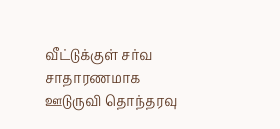வீட்டுக்குள் சர்வ சாதாரணமாக ஊடுருவி தொந்தரவு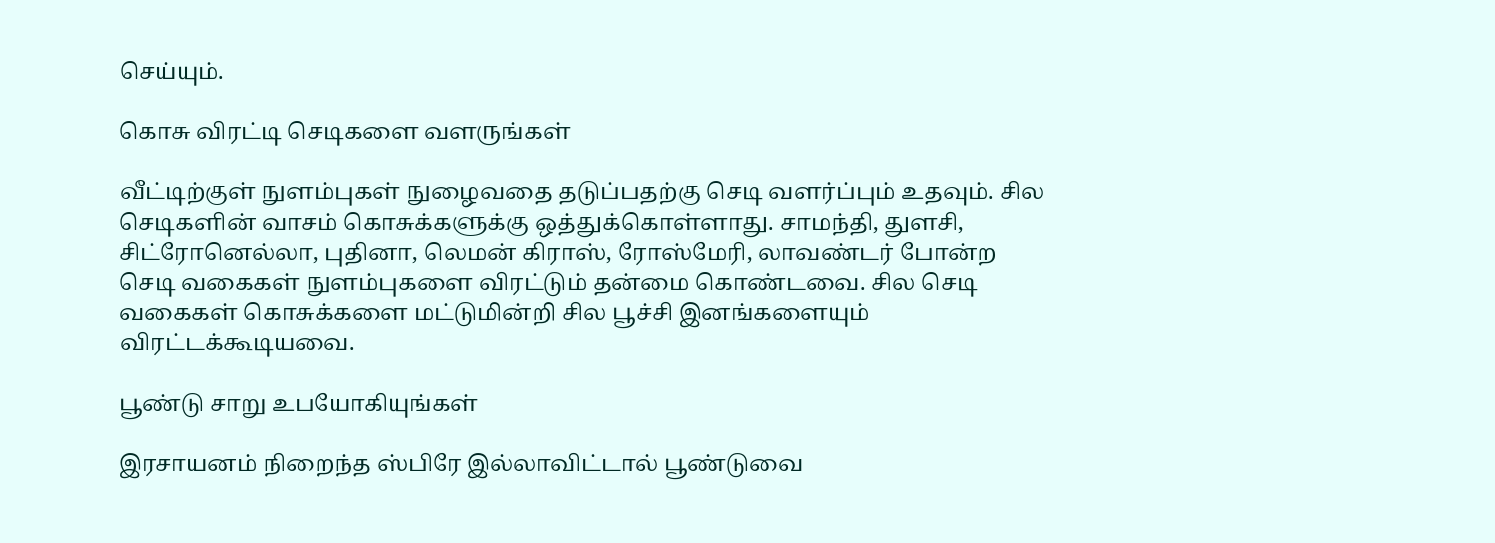செய்யும்.

கொசு விரட்டி செடிகளை வளருங்கள்

வீட்டிற்குள் நுளம்புகள் நுழைவதை தடுப்பதற்கு செடி வளர்ப்பும் உதவும். சில செடிகளின் வாசம் கொசுக்களுக்கு ஒத்துக்கொள்ளாது. சாமந்தி, துளசி, சிட்ரோனெல்லா, புதினா, லெமன் கிராஸ், ரோஸ்மேரி, லாவண்டர் போன்ற செடி வகைகள் நுளம்புகளை விரட்டும் தன்மை கொண்டவை. சில செடி வகைகள் கொசுக்களை மட்டுமின்றி சில பூச்சி இனங்களையும் விரட்டக்கூடியவை.

பூண்டு சாறு உபயோகியுங்கள்

இரசாயனம் நிறைந்த ஸ்பிரே இல்லாவிட்டால் பூண்டுவை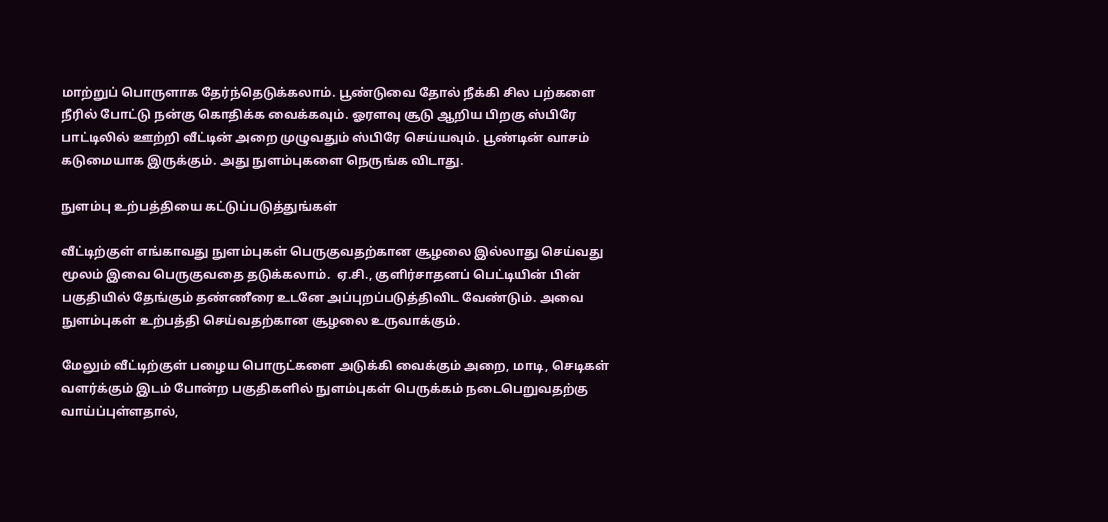மாற்றுப் பொருளாக தேர்ந்தெடுக்கலாம். பூண்டுவை தோல் நீக்கி சில பற்களை நீரில் போட்டு நன்கு கொதிக்க வைக்கவும். ஓரளவு சூடு ஆறிய பிறகு ஸ்பிரே பாட்டிலில் ஊற்றி வீட்டின் அறை முழுவதும் ஸ்பிரே செய்யவும். பூண்டின் வாசம் கடுமையாக இருக்கும். அது நுளம்புகளை நெருங்க விடாது.

நுளம்பு உற்பத்தியை கட்டுப்படுத்துங்கள்

வீட்டிற்குள் எங்காவது நுளம்புகள் பெருகுவதற்கான சூழலை இல்லாது செய்வது மூலம் இவை பெருகுவதை தடுக்கலாம்.  ஏ.சி., குளிர்சாதனப் பெட்டியின் பின் பகுதியில் தேங்கும் தண்ணீரை உடனே அப்புறப்படுத்திவிட வேண்டும். அவை நுளம்புகள் உற்பத்தி செய்வதற்கான சூழலை உருவாக்கும்.

மேலும் வீட்டிற்குள் பழைய பொருட்களை அடுக்கி வைக்கும் அறை, மாடி, செடிகள் வளர்க்கும் இடம் போன்ற பகுதிகளில் நுளம்புகள் பெருக்கம் நடைபெறுவதற்கு வாய்ப்புள்ளதால்,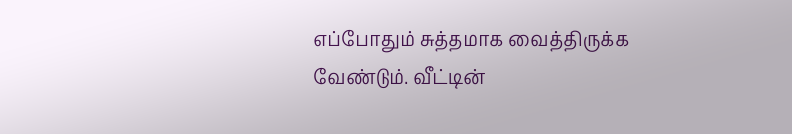எப்போதும் சுத்தமாக வைத்திருக்க வேண்டும். வீட்டின்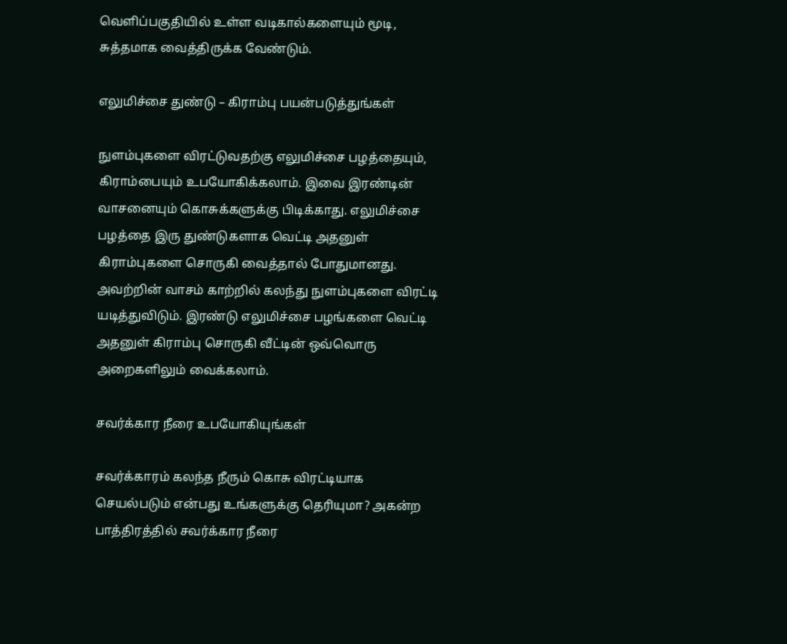வெளிப்பகுதியில் உள்ள வடிகால்களையும் மூடி, சுத்தமாக வைத்திருக்க வேண்டும்.

எலுமிச்சை துண்டு – கிராம்பு பயன்படுத்துங்கள்

நுளம்புகளை விரட்டுவதற்கு எலுமிச்சை பழத்தையும், கிராம்பையும் உபயோகிக்கலாம். இவை இரண்டின் வாசனையும் கொசுக்களுக்கு பிடிக்காது. எலுமிச்சை பழத்தை இரு துண்டுகளாக வெட்டி அதனுள் கிராம்புகளை சொருகி வைத்தால் போதுமானது. அவற்றின் வாசம் காற்றில் கலந்து நுளம்புகளை விரட்டி யடித்துவிடும். இரண்டு எலுமிச்சை பழங்களை வெட்டி அதனுள் கிராம்பு சொருகி வீட்டின் ஒவ்வொரு அறைகளிலும் வைக்கலாம்.

சவர்க்கார நீரை உபயோகியுங்கள்

சவர்க்காரம் கலந்த நீரும் கொசு விரட்டியாக செயல்படும் என்பது உங்களுக்கு தெரியுமா? அகன்ற பாத்திரத்தில் சவர்க்கார நீரை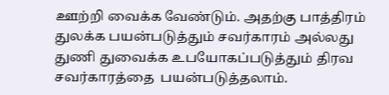ஊற்றி வைக்க வேண்டும். அதற்கு பாத்திரம் துலக்க பயன்படுத்தும் சவர்காரம் அல்லது துணி துவைக்க உபயோகப்படுத்தும் திரவ சவர்காரத்தை  பயன்படுத்தலாம்.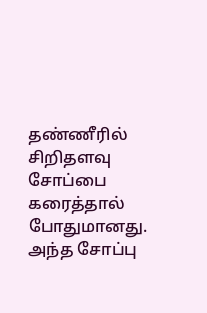தண்ணீரில் சிறிதளவு சோப்பை கரைத்தால் போதுமானது. அந்த சோப்பு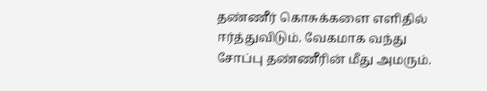தண்ணீர் கொசுக்களை எளிதில் ஈர்த்துவிடும். வேகமாக வந்து சோப்பு தண்ணீரின் மீது அமரும்.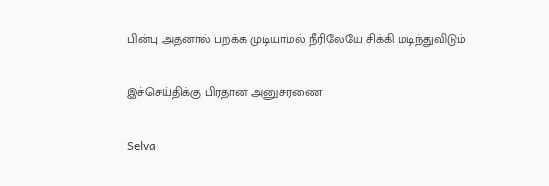பின்பு அதனால் பறக்க முடியாமல் நீரிலேயே சிக்கி மடிந்துவிடும்

இச்செய்திக்கு பிரதான அனுசரணை

Selva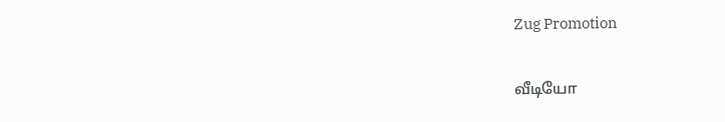Zug Promotion

வீடியோ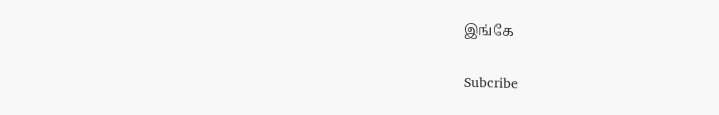இங்கே

Subcribe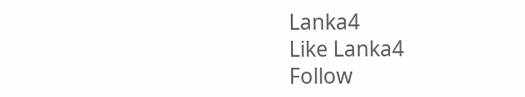Lanka4
Like Lanka4
Follow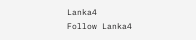Lanka4
Follow Lanka4